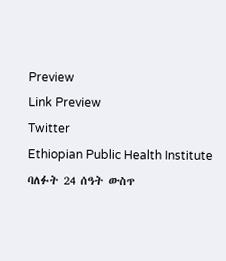Preview
Link Preview
Twitter
Ethiopian Public Health Institute
ባለፉት 24 ሰዓት ውስጥ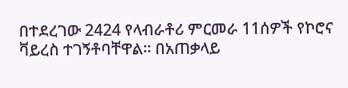በተደረገው 2424 የላብራቶሪ ምርመራ 11ሰዎች የኮሮና ቫይረስ ተገኝቶባቸዋል፡፡ በአጠቃላይ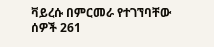ቫይረሱ በምርመራ የተገኘባቸው ሰዎች 261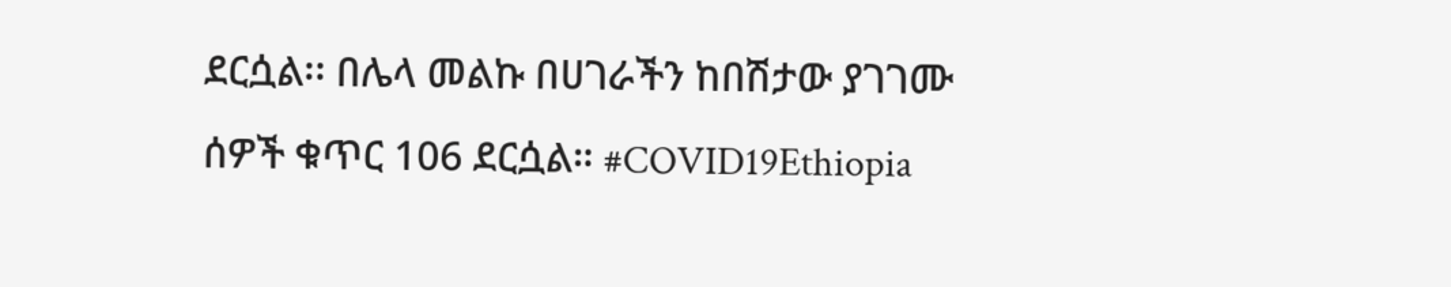ደርሷል፡፡ በሌላ መልኩ በሀገራችን ከበሽታው ያገገሙ ሰዎች ቁጥር 106 ደርሷል። #COVID19Ethiopia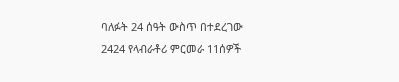ባለፉት 24 ሰዓት ውስጥ በተደረገው 2424 የላብራቶሪ ምርመራ 11ሰዎች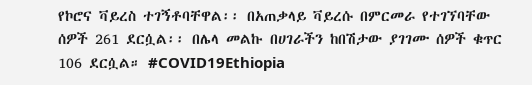የኮሮና ቫይረስ ተገኝቶባቸዋል፡፡ በአጠቃላይ ቫይረሱ በምርመራ የተገኘባቸው ሰዎች 261 ደርሷል፡፡ በሌላ መልኩ በሀገራችን ከበሽታው ያገገሙ ሰዎች ቁጥር 106 ደርሷል። #COVID19Ethiopia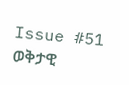Issue #51
ወቅታዊ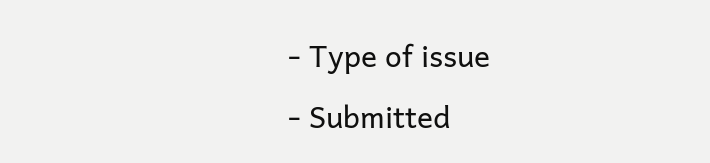- Type of issue
- Submitted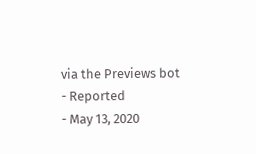via the Previews bot
- Reported
- May 13, 2020